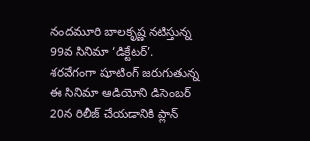నందమూరి బాలకృష్ణ నటిస్తున్న 99వ సినిమా ‘డిక్టేటర్’. శరవేగంగా షూటింగ్ జరుగుతున్న ఈ సినిమా ఆడియోని డిసెంబర్ 20న రిలీజ్ చేయడానికి ప్లాన్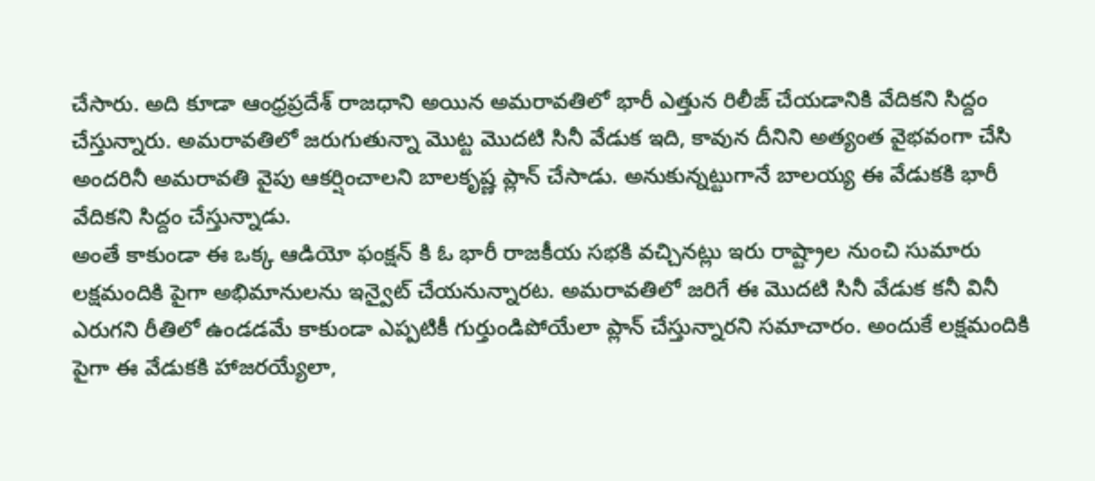చేసారు. అది కూడా ఆంధ్రప్రదేశ్ రాజధాని అయిన అమరావతిలో భారీ ఎత్తున రిలీజ్ చేయడానికి వేదికని సిద్దం చేస్తున్నారు. అమరావతిలో జరుగుతున్నా మొట్ట మొదటి సినీ వేడుక ఇది, కావున దీనిని అత్యంత వైభవంగా చేసి అందరినీ అమరావతి వైపు ఆకర్షించాలని బాలకృష్ణ ప్లాన్ చేసాడు. అనుకున్నట్టుగానే బాలయ్య ఈ వేడుకకి భారీ వేదికని సిద్దం చేస్తున్నాడు.
అంతే కాకుండా ఈ ఒక్క ఆడియో ఫంక్షన్ కి ఓ భారీ రాజకీయ సభకి వచ్చినట్లు ఇరు రాష్ట్రాల నుంచి సుమారు లక్షమందికి పైగా అభిమానులను ఇన్వైట్ చేయనున్నారట. అమరావతిలో జరిగే ఈ మొదటి సినీ వేడుక కనీ వినీ ఎరుగని రీతిలో ఉండడమే కాకుండా ఎప్పటికీ గుర్తుండిపోయేలా ప్లాన్ చేస్తున్నారని సమాచారం. అందుకే లక్షమందికి పైగా ఈ వేడుకకి హాజరయ్యేలా,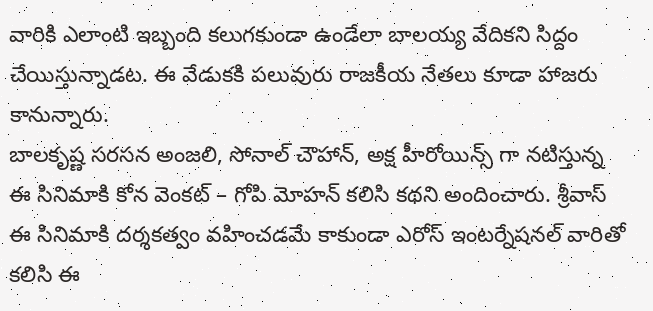వారికి ఎలాంటి ఇబ్బంది కలుగకుండా ఉండేలా బాలయ్య వేదికని సిద్దం చేయిస్తున్నాడట. ఈ వేడుకకి పలువురు రాజకీయ నేతలు కూడా హాజరు కానున్నారు.
బాలకృష్ణ సరసన అంజలి, సోనాల్ చౌహాన్, అక్ష హీరోయిన్స్ గా నటిస్తున్న ఈ సినిమాకి కోన వెంకట్ – గోపి మోహన్ కలిసి కథని అందించారు. శ్రీవాస్ ఈ సినిమాకి దర్శకత్వం వహించడమే కాకుండా ఎరోస్ ఇంటర్నేషనల్ వారితో కలిసి ఈ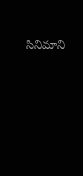సినిమాని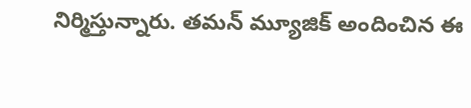నిర్మిస్తున్నారు. తమన్ మ్యూజిక్ అందించిన ఈ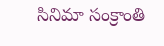సినిమా సంక్రాంతి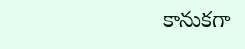కానుకగా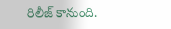రిలీజ్ కానుంది.